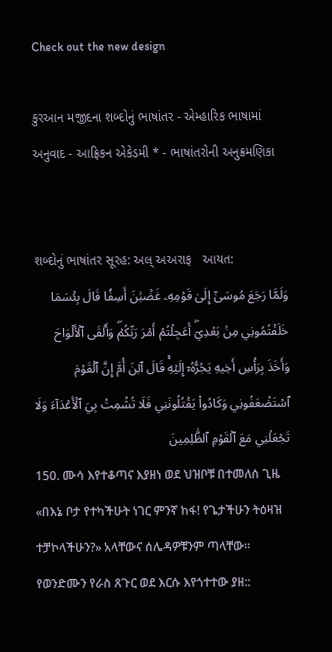Check out the new design

કુરઆન મજીદના શબ્દોનું ભાષાંતર - એમ્હારિક ભાષામાં અનુવાદ - આફ્રિકન એકેડમી * - ભાષાંતરોની અનુક્રમણિકા


શબ્દોનું ભાષાંતર સૂરહ: અલ્ અઅરાફ   આયત:
وَلَمَّا رَجَعَ مُوسَىٰٓ إِلَىٰ قَوۡمِهِۦ غَضۡبَٰنَ أَسِفٗا قَالَ بِئۡسَمَا خَلَفۡتُمُونِي مِنۢ بَعۡدِيٓۖ أَعَجِلۡتُمۡ أَمۡرَ رَبِّكُمۡۖ وَأَلۡقَى ٱلۡأَلۡوَاحَ وَأَخَذَ بِرَأۡسِ أَخِيهِ يَجُرُّهُۥٓ إِلَيۡهِۚ قَالَ ٱبۡنَ أُمَّ إِنَّ ٱلۡقَوۡمَ ٱسۡتَضۡعَفُونِي وَكَادُواْ يَقۡتُلُونَنِي فَلَا تُشۡمِتۡ بِيَ ٱلۡأَعۡدَآءَ وَلَا تَجۡعَلۡنِي مَعَ ٱلۡقَوۡمِ ٱلظَّٰلِمِينَ
150. ሙሳ እየተቆጣና እያዘነ ወደ ህዝቦቹ በተመለሰ ጊዜ «በእኔ ቦታ የተካችሁት ነገር ምንኛ ከፋ! የጌታችሁን ትዕዛዝ ተቻኮላችሁን?» አላቸውና ሰሌዳዎቹንም ጣላቸው። የወንድሙን የራስ ጸጉር ወደ እርሱ እየጎተተው ያዘ::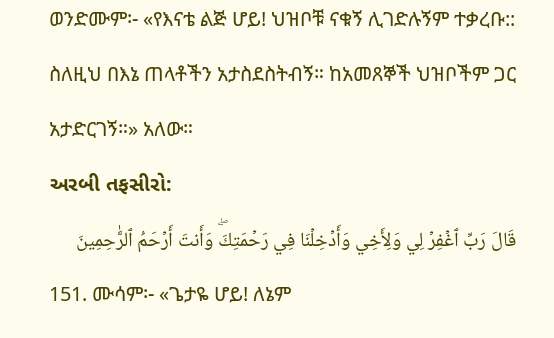ወንድሙም፡- «የእናቴ ልጅ ሆይ! ህዝቦቹ ናቁኝ ሊገድሉኝም ተቃረቡ:: ስለዚህ በእኔ ጠላቶችን አታስደስትብኝ። ከአመጸኞች ህዝቦችም ጋር አታድርገኝ።» አለው።
અરબી તફસીરો:
قَالَ رَبِّ ٱغۡفِرۡ لِي وَلِأَخِي وَأَدۡخِلۡنَا فِي رَحۡمَتِكَۖ وَأَنتَ أَرۡحَمُ ٱلرَّٰحِمِينَ
151. ሙሳም፡- «ጌታዬ ሆይ! ለኔም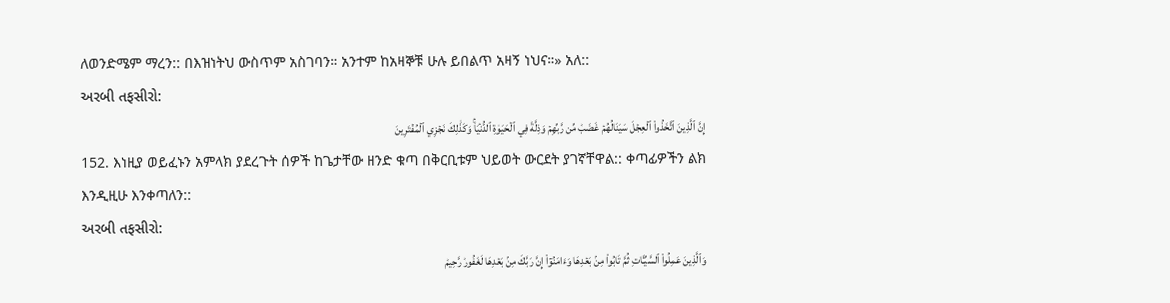ለወንድሜም ማረን:: በእዝነትህ ውስጥም አስገባን። አንተም ከአዛኞቹ ሁሉ ይበልጥ አዛኝ ነህና።» አለ::
અરબી તફસીરો:
إِنَّ ٱلَّذِينَ ٱتَّخَذُواْ ٱلۡعِجۡلَ سَيَنَالُهُمۡ غَضَبٞ مِّن رَّبِّهِمۡ وَذِلَّةٞ فِي ٱلۡحَيَوٰةِ ٱلدُّنۡيَاۚ وَكَذَٰلِكَ نَجۡزِي ٱلۡمُفۡتَرِينَ
152. እነዚያ ወይፈኑን አምላክ ያደረጉት ሰዎች ከጌታቸው ዘንድ ቁጣ በቅርቢቱም ህይወት ውርደት ያገኛቸዋል:: ቀጣፊዎችን ልክ እንዲዚሁ እንቀጣለን::
અરબી તફસીરો:
وَٱلَّذِينَ عَمِلُواْ ٱلسَّيِّـَٔاتِ ثُمَّ تَابُواْ مِنۢ بَعۡدِهَا وَءَامَنُوٓاْ إِنَّ رَبَّكَ مِنۢ بَعۡدِهَا لَغَفُورٞ رَّحِيمٞ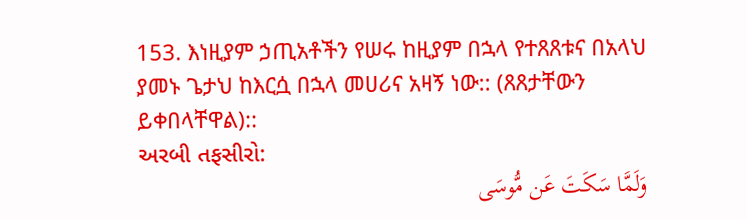153. እነዚያም ኃጢአቶችን የሠሩ ከዚያም በኋላ የተጸጸቱና በአላህ ያመኑ ጌታህ ከእርሷ በኋላ መሀሪና አዛኝ ነው:: (ጸጸታቸውን ይቀበላቸዋል)::
અરબી તફસીરો:
وَلَمَّا سَكَتَ عَن مُّوسَى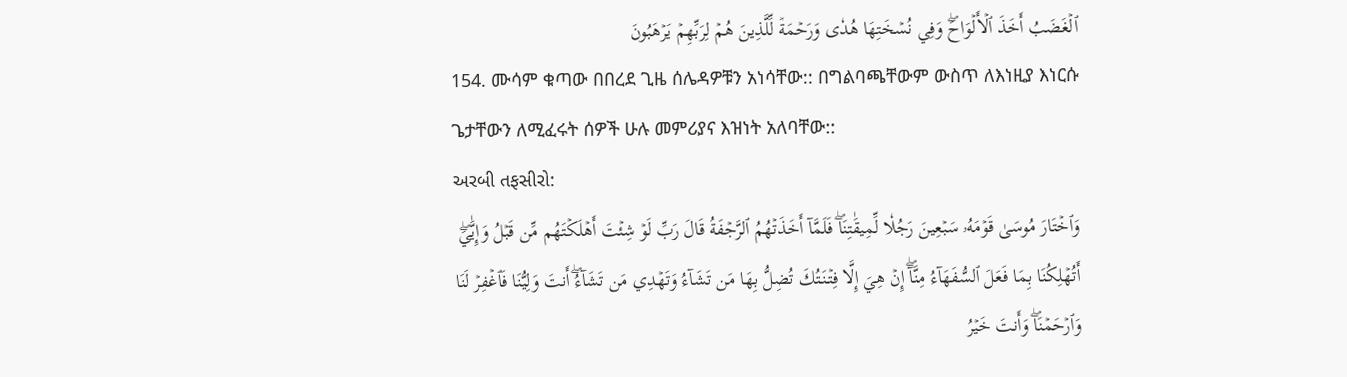ٱلۡغَضَبُ أَخَذَ ٱلۡأَلۡوَاحَۖ وَفِي نُسۡخَتِهَا هُدٗى وَرَحۡمَةٞ لِّلَّذِينَ هُمۡ لِرَبِّهِمۡ يَرۡهَبُونَ
154. ሙሳም ቁጣው በበረደ ጊዜ ሰሌዳዎቹን አነሳቸው:: በግልባጫቸውም ውስጥ ለእነዚያ እነርሱ ጌታቸውን ለሚፈሩት ሰዎች ሁሉ መምሪያና እዝነት አለባቸው::
અરબી તફસીરો:
وَٱخۡتَارَ مُوسَىٰ قَوۡمَهُۥ سَبۡعِينَ رَجُلٗا لِّمِيقَٰتِنَاۖ فَلَمَّآ أَخَذَتۡهُمُ ٱلرَّجۡفَةُ قَالَ رَبِّ لَوۡ شِئۡتَ أَهۡلَكۡتَهُم مِّن قَبۡلُ وَإِيَّٰيَۖ أَتُهۡلِكُنَا بِمَا فَعَلَ ٱلسُّفَهَآءُ مِنَّآۖ إِنۡ هِيَ إِلَّا فِتۡنَتُكَ تُضِلُّ بِهَا مَن تَشَآءُ وَتَهۡدِي مَن تَشَآءُۖ أَنتَ وَلِيُّنَا فَٱغۡفِرۡ لَنَا وَٱرۡحَمۡنَاۖ وَأَنتَ خَيۡرُ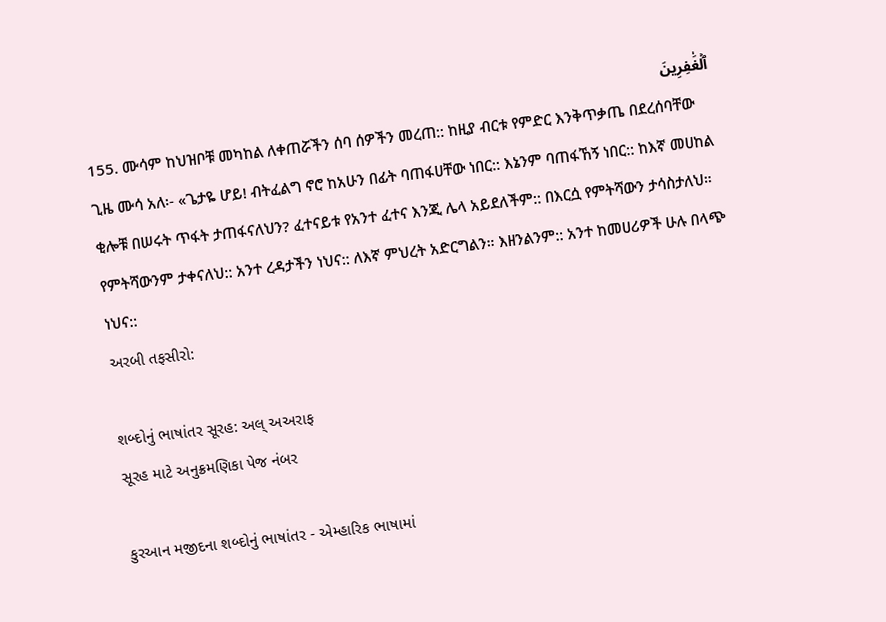ٱلۡغَٰفِرِينَ
155. ሙሳም ከህዝቦቹ መካከል ለቀጠሯችን ሰባ ሰዎችን መረጠ:: ከዚያ ብርቱ የምድር እንቅጥቃጤ በደረሰባቸው ጊዜ ሙሳ አለ፡- «ጌታዬ ሆይ! ብትፈልግ ኖሮ ከአሁን በፊት ባጠፋሀቸው ነበር:: እኔንም ባጠፋኸኝ ነበር:: ከእኛ መሀከል ቂሎቹ በሠሩት ጥፋት ታጠፋናለህን? ፈተናይቱ የአንተ ፈተና እንጂ ሌላ አይደለችም:: በእርሷ የምትሻውን ታሳስታለህ። የምትሻውንም ታቀናለህ:: አንተ ረዳታችን ነህና:: ለእኛ ምህረት አድርግልን። እዘንልንም:: አንተ ከመሀሪዎች ሁሉ በላጭ ነህና::
અરબી તફસીરો:

શબ્દોનું ભાષાંતર સૂરહ: અલ્ અઅરાફ
સૂરહ માટે અનુક્રમણિકા પેજ નંબર

કુરઆન મજીદના શબ્દોનું ભાષાંતર - એમ્હારિક ભાષામાં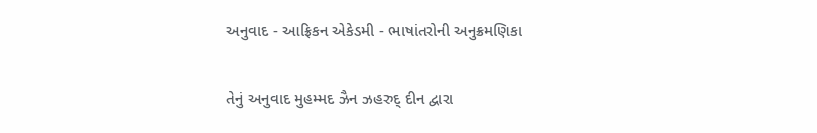અનુવાદ - આફ્રિકન એકેડમી - ભાષાંતરોની અનુક્રમણિકા

તેનું અનુવાદ મુહમ્મદ ઝૈન ઝહરુદ્ દીન દ્વારા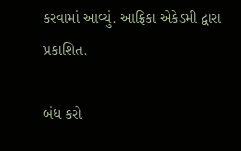કરવામાં આવ્યું. આફ્રિકા એકેડમી દ્વારા પ્રકાશિત.

બંધ કરો